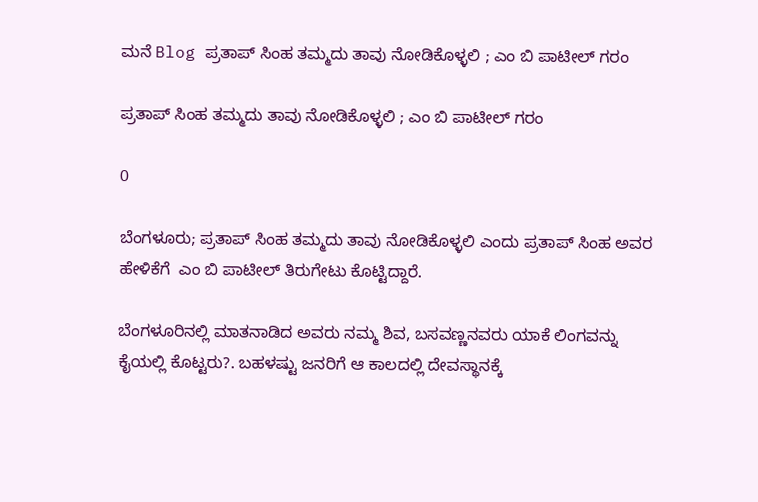ಮನೆ Blog ಪ್ರತಾಪ್ ಸಿಂಹ ತಮ್ಮದು ತಾವು ನೋಡಿಕೊಳ್ಳಲಿ ; ಎಂ ಬಿ ಪಾಟೀಲ್ ಗರಂ

ಪ್ರತಾಪ್ ಸಿಂಹ ತಮ್ಮದು ತಾವು ನೋಡಿಕೊಳ್ಳಲಿ ; ಎಂ ಬಿ ಪಾಟೀಲ್ ಗರಂ

0

ಬೆಂಗಳೂರು; ಪ್ರತಾಪ್ ಸಿಂಹ ತಮ್ಮದು ತಾವು ನೋಡಿಕೊಳ್ಳಲಿ ಎಂದು ಪ್ರತಾಪ್ ಸಿಂಹ ಅವರ ಹೇಳಿಕೆಗೆ  ಎಂ ಬಿ ಪಾಟೀಲ್ ತಿರುಗೇಟು ಕೊಟ್ಟಿದ್ದಾರೆ.

ಬೆಂಗಳೂರಿನಲ್ಲಿ ಮಾತನಾಡಿದ ಅವರು ನಮ್ಮ ಶಿವ, ಬಸವಣ್ಣನವರು ಯಾಕೆ ಲಿಂಗವನ್ನು ಕೈಯಲ್ಲಿ ಕೊಟ್ಟರು?. ಬಹಳಷ್ಟು ಜನರಿಗೆ ಆ ಕಾಲದಲ್ಲಿ ದೇವಸ್ಥಾನಕ್ಕೆ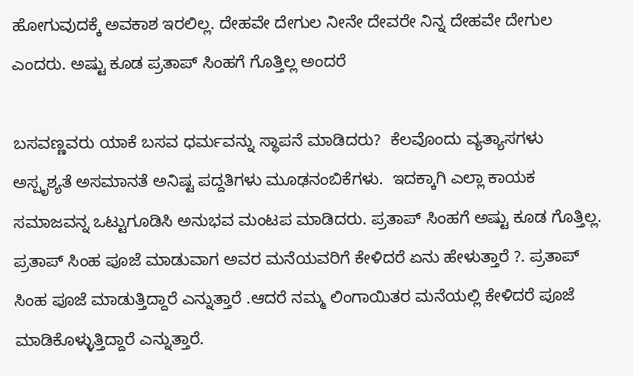ಹೋಗುವುದಕ್ಕೆ ಅವಕಾಶ ಇರಲಿಲ್ಲ. ದೇಹವೇ ದೇಗುಲ ನೀನೇ ದೇವರೇ ನಿನ್ನ ದೇಹವೇ ದೇಗುಲ ಎಂದರು. ಅಷ್ಟು ಕೂಡ ಪ್ರತಾಪ್ ಸಿಂಹಗೆ ಗೊತ್ತಿಲ್ಲ ಅಂದರೆ

ಬಸವಣ್ಣವರು ಯಾಕೆ ಬಸವ ಧರ್ಮವನ್ನು ಸ್ಥಾಪನೆ ಮಾಡಿದರು?  ಕೆಲವೊಂದು ವ್ಯತ್ಯಾಸಗಳು ಅಸ್ಪೃಶ್ಯತೆ ಅಸಮಾನತೆ ಅನಿಷ್ಟ ಪದ್ದತಿಗಳು ಮೂಢನಂಬಿಕೆಗಳು.  ಇದಕ್ಕಾಗಿ ಎಲ್ಲಾ ಕಾಯಕ ಸಮಾಜವನ್ನ ಒಟ್ಟುಗೂಡಿಸಿ ಅನುಭವ ಮಂಟಪ ಮಾಡಿದರು. ಪ್ರತಾಪ್ ಸಿಂಹಗೆ ಅಷ್ಟು ಕೂಡ ಗೊತ್ತಿಲ್ಲ. ಪ್ರತಾಪ್ ಸಿಂಹ ಪೂಜೆ ಮಾಡುವಾಗ ಅವರ ಮನೆಯವರಿಗೆ ಕೇಳಿದರೆ ಏನು ಹೇಳುತ್ತಾರೆ ?. ಪ್ರತಾಪ್ ಸಿಂಹ ಪೂಜೆ ಮಾಡುತ್ತಿದ್ದಾರೆ ಎನ್ನುತ್ತಾರೆ .ಆದರೆ ನಮ್ಮ ಲಿಂಗಾಯಿತರ ಮನೆಯಲ್ಲಿ ಕೇಳಿದರೆ ಪೂಜೆ ಮಾಡಿಕೊಳ್ಳುತ್ತಿದ್ದಾರೆ ಎನ್ನುತ್ತಾರೆ.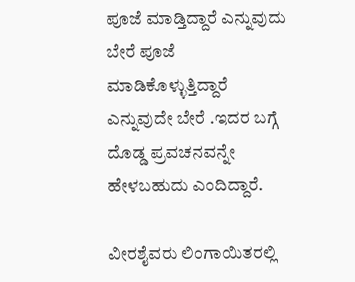ಪೂಜೆ ಮಾಡ್ತಿದ್ದಾರೆ ಎನ್ನುವುದು ಬೇರೆ ಪೂಜೆ ಮಾಡಿಕೊಳ್ಳುತ್ತಿದ್ದಾರೆ ಎನ್ನುವುದೇ ಬೇರೆ .ಇದರ ಬಗ್ಗೆ ದೊಡ್ಡ ಪ್ರವಚನವನ್ನೇ ಹೇಳಬಹುದು ಎಂದಿದ್ದಾರೆ.

ವೀರಶೈವರು ಲಿಂಗಾಯಿತರಲ್ಲಿ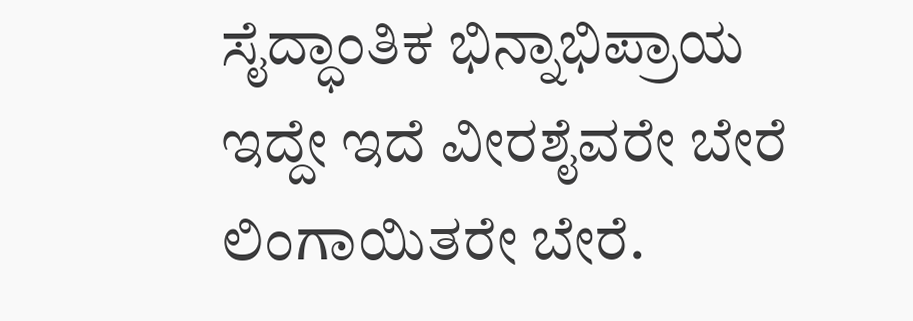ಸೈದ್ಧಾಂತಿಕ ಭಿನ್ನಾಭಿಪ್ರಾಯ ಇದ್ದೇ ಇದೆ ವೀರಶೈವರೇ ಬೇರೆ ಲಿಂಗಾಯಿತರೇ ಬೇರೆ.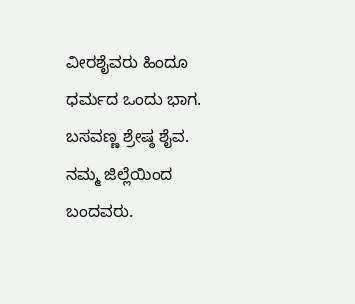ವೀರಶೈವರು ಹಿಂದೂ ಧರ್ಮದ ಒಂದು ಭಾಗ. ಬಸವಣ್ಣ ಶ್ರೇಷ್ಠ ಶೈವ. ನಮ್ಮ ಜಿಲ್ಲೆಯಿಂದ ಬಂದವರು.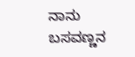ನಾನು ಬಸವಣ್ಣನ‌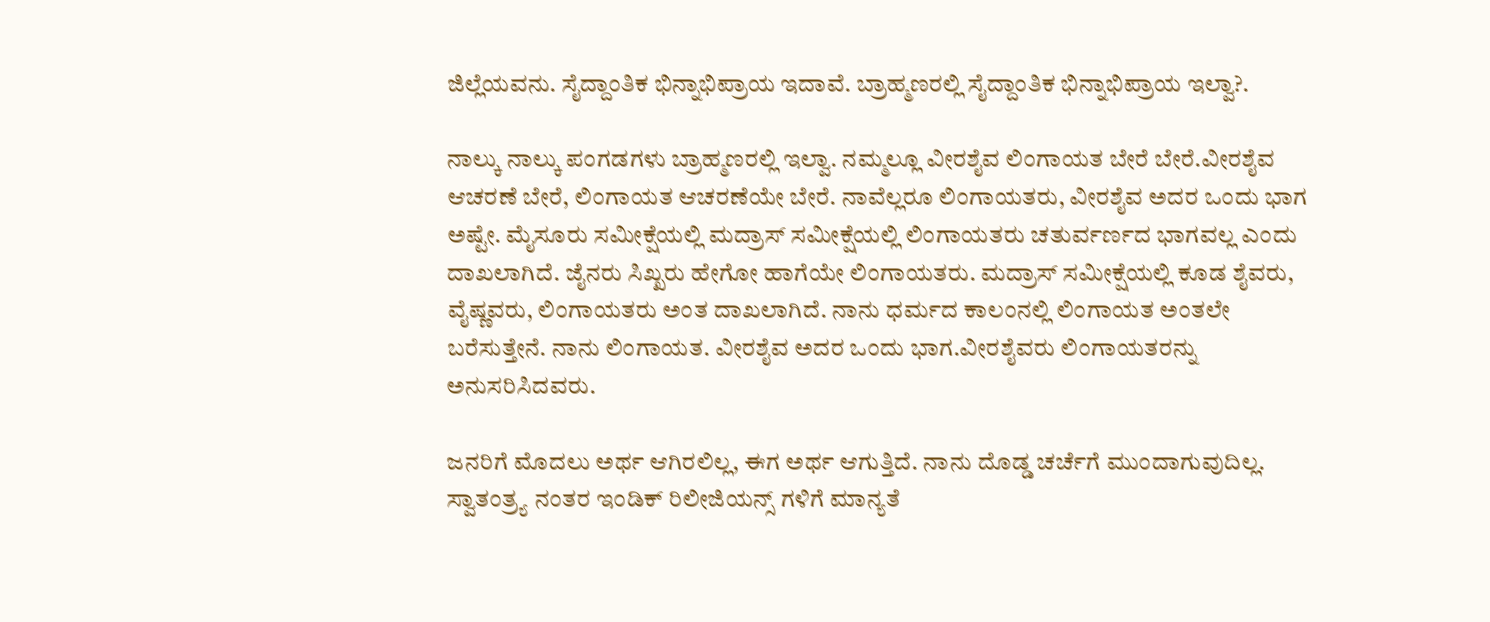ಜಿಲ್ಲೆಯವನು. ಸೈದ್ದಾಂತಿಕ ಭಿನ್ನಾಭಿಪ್ರಾಯ ಇದಾವೆ. ಬ್ರಾಹ್ಮಣರಲ್ಲಿ ಸೈದ್ದಾಂತಿಕ ಭಿನ್ನಾಭಿಪ್ರಾಯ ಇಲ್ವಾ?.

ನಾಲ್ಕು ನಾಲ್ಕು ಪಂಗಡಗಳು ಬ್ರಾಹ್ಮಣರಲ್ಲಿ‌ ಇಲ್ವಾ. ನಮ್ಮಲ್ಲೂ ವೀರಶೈವ ಲಿಂಗಾಯತ ಬೇರೆ ಬೇರೆ.ವೀರಶೈವ ಆಚರಣೆ ಬೇರೆ, ಲಿಂಗಾಯತ ಆಚರಣೆಯೇ ಬೇರೆ. ನಾವೆಲ್ಲರೂ ಲಿಂಗಾಯತರು, ವೀರಶೈವ ಅದರ ಒಂದು ಭಾಗ ಅಷ್ಟೇ. ಮೈಸೂರು ಸಮೀಕ್ಷೆಯಲ್ಲಿ ಮದ್ರಾಸ್ ಸಮೀಕ್ಷೆಯಲ್ಲಿ ಲಿಂಗಾಯತರು ಚತುರ್ವರ್ಣದ ಭಾಗವಲ್ಲ ಎಂದು ದಾಖಲಾಗಿದೆ. ಜೈನರು ಸಿಖ್ಖರು ಹೇಗೋ ಹಾಗೆಯೇ ಲಿಂಗಾಯತರು. ಮದ್ರಾಸ್ ಸಮೀಕ್ಷೆಯಲ್ಲಿ ಕೂಡ ಶೈವರು, ವೈಷ್ಣವರು, ಲಿಂಗಾಯತರು ಅಂತ ದಾಖಲಾಗಿದೆ. ನಾನು ಧರ್ಮದ ಕಾಲಂನಲ್ಲಿ ಲಿಂಗಾಯತ ಅಂತಲೇ ಬರೆಸುತ್ತೇನೆ. ನಾನು ಲಿಂಗಾಯತ. ವೀರಶೈವ ಅದರ ಒಂದು ಭಾಗ.ವೀರಶೈವರು ಲಿಂಗಾಯತರನ್ನು ಅನುಸರಿಸಿದವರು.

ಜನರಿಗೆ ಮೊದಲು ಅರ್ಥ ಆಗಿರಲಿಲ್ಲ, ಈಗ ಅರ್ಥ ಆಗುತ್ತಿದೆ. ನಾನು ದೊಡ್ಡ ಚರ್ಚೆಗೆ ಮುಂದಾಗುವುದಿಲ್ಲ. ಸ್ವಾತಂತ್ರ್ಯ ನಂತರ ಇಂಡಿಕ್‌ ರಿಲೀಜಿಯನ್ಸ್ ಗಳಿಗೆ ಮಾನ್ಯತೆ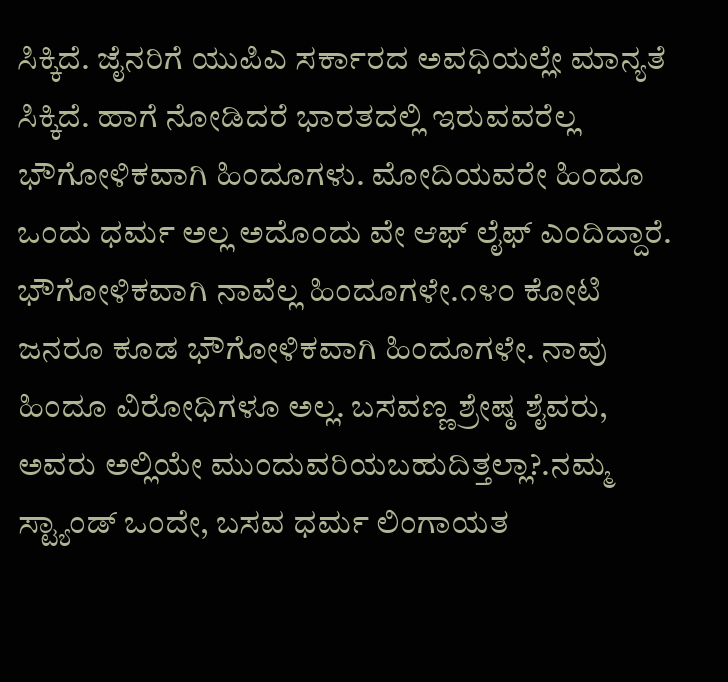ಸಿಕ್ಕಿದೆ. ಜೈನರಿಗೆ ಯುಪಿಎ ಸರ್ಕಾರದ ಅವಧಿಯಲ್ಲೇ ಮಾನ್ಯತೆ ಸಿಕ್ಕಿದೆ. ಹಾಗೆ ನೋಡಿದರೆ ಭಾರತದಲ್ಲಿ ಇರುವವರೆಲ್ಲ ಭೌಗೋಳಿಕವಾಗಿ ಹಿಂದೂಗಳು. ಮೋದಿಯವರೇ ಹಿಂದೂ ಒಂದು ಧರ್ಮ ಅಲ್ಲ ಅದೊಂದು ವೇ ಆಫ್ ಲೈಫ್ ಎಂದಿದ್ದಾರೆ. ಭೌಗೋಳಿಕವಾಗಿ ನಾವೆಲ್ಲ ಹಿಂದೂಗಳೇ.೧೪೦ ಕೋಟಿ ಜನರೂ ಕೂಡ ಭೌಗೋಳಿಕವಾಗಿ ಹಿಂದೂಗಳೇ. ನಾವು ಹಿಂದೂ ವಿರೋಧಿಗಳೂ ಅಲ್ಲ. ಬಸವಣ್ಣ ಶ್ರೇಷ್ಠ ಶೈವರು, ಅವರು ಅಲ್ಲಿಯೇ ಮುಂದುವರಿಯಬಹುದಿತ್ತಲ್ಲಾ?.ನಮ್ಮ ಸ್ಟ್ಯಾಂಡ್ ಒಂದೇ, ಬಸವ ಧರ್ಮ ಲಿಂಗಾಯತ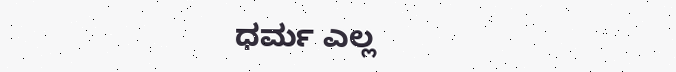ಧರ್ಮ ಎಲ್ಲ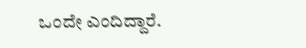ಒಂದೇ ಎಂದಿದ್ದಾರೆ.